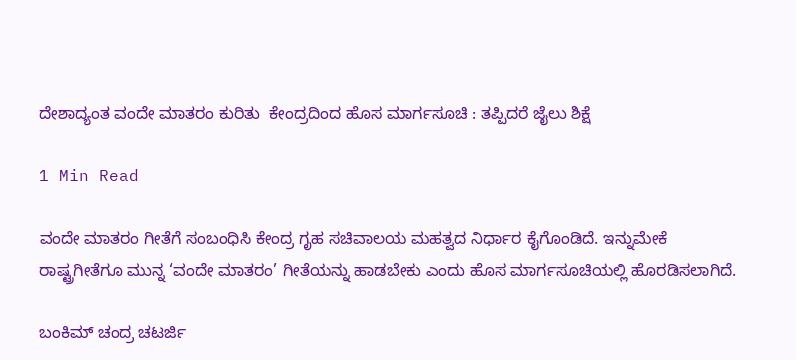ದೇಶಾದ್ಯಂತ ವಂದೇ ಮಾತರಂ ಕುರಿತು  ಕೇಂದ್ರದಿಂದ ಹೊಸ ಮಾರ್ಗಸೂಚಿ : ತಪ್ಪಿದರೆ ಜೈಲು ಶಿಕ್ಷೆ

1 Min Read

ವಂದೇ ಮಾತರಂ ಗೀತೆಗೆ ಸಂಬಂಧಿಸಿ ಕೇಂದ್ರ ಗೃಹ ಸಚಿವಾಲಯ ಮಹತ್ವದ ನಿರ್ಧಾರ ಕೈಗೊಂಡಿದೆ. ಇನ್ನುಮೇಕೆ ರಾಷ್ಟ್ರಗೀತೆಗೂ ಮುನ್ನ ‘ವಂದೇ ಮಾತರಂ’ ಗೀತೆಯನ್ನು ಹಾಡಬೇಕು ಎಂದು ಹೊಸ ಮಾರ್ಗಸೂಚಿಯಲ್ಲಿ ಹೊರಡಿಸಲಾಗಿದೆ‌.

ಬಂಕಿಮ್ ಚಂದ್ರ ಚಟರ್ಜಿ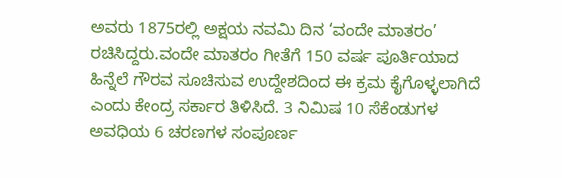ಅವರು 1875ರಲ್ಲಿ ಅಕ್ಷಯ ನವಮಿ ದಿನ ‘ವಂದೇ ಮಾತರಂ’ ರಚಿಸಿದ್ದರು.ವಂದೇ ಮಾತರಂ ಗೀತೆಗೆ 150 ವರ್ಷ ಪೂರ್ತಿಯಾದ ಹಿನ್ನೆಲೆ ಗೌರವ ಸೂಚಿಸುವ ಉದ್ದೇಶದಿಂದ ಈ ಕ್ರಮ ಕೈಗೊಳ್ಳಲಾಗಿದೆ ಎಂದು ಕೇಂದ್ರ ಸರ್ಕಾರ ತಿಳಿಸಿದೆ. 3 ನಿಮಿಷ 10 ಸೆಕೆಂಡುಗಳ ಅವಧಿಯ 6 ಚರಣಗಳ ಸಂಪೂರ್ಣ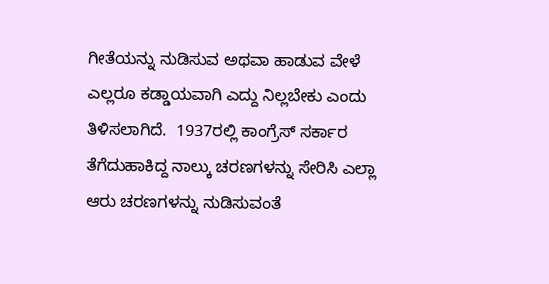ಗೀತೆಯನ್ನು ನುಡಿಸುವ ಅಥವಾ ಹಾಡುವ ವೇಳೆ ಎಲ್ಲರೂ ಕಡ್ಡಾಯವಾಗಿ ಎದ್ದು ನಿಲ್ಲಬೇಕು ಎಂದು ತಿಳಿಸಲಾಗಿದೆ.  1937ರಲ್ಲಿ ಕಾಂಗ್ರೆಸ್ ಸರ್ಕಾರ ತೆಗೆದುಹಾಕಿದ್ದ ನಾಲ್ಕು ಚರಣಗಳನ್ನು ಸೇರಿಸಿ ಎಲ್ಲಾ ಆರು ಚರಣಗಳನ್ನು ನುಡಿಸುವಂತೆ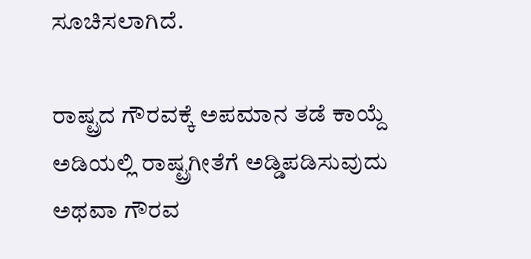ಸೂಚಿಸಲಾಗಿದೆ.

ರಾಷ್ಟ್ರದ ಗೌರವಕ್ಕೆ ಅಪಮಾನ ತಡೆ ಕಾಯ್ದೆ ಅಡಿಯಲ್ಲಿ ರಾಷ್ಟ್ರಗೀತೆಗೆ ಅಡ್ಡಿಪಡಿಸುವುದು ಅಥವಾ ಗೌರವ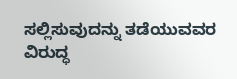ಸಲ್ಲಿಸುವುದನ್ನು ತಡೆಯುವವರ ವಿರುದ್ಧ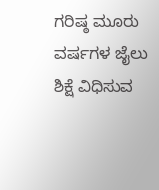ಗರಿಷ್ಠ ಮೂರು ವರ್ಷಗಳ ಜೈಲು ಶಿಕ್ಷೆ ವಿಧಿಸುವ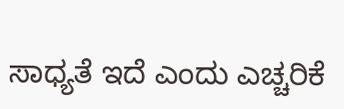ಸಾಧ್ಯತೆ ಇದೆ ಎಂದು ಎಚ್ಚರಿಕೆ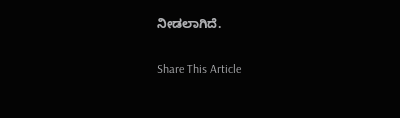ನೀಡಲಾಗಿದೆ.

Share This Article